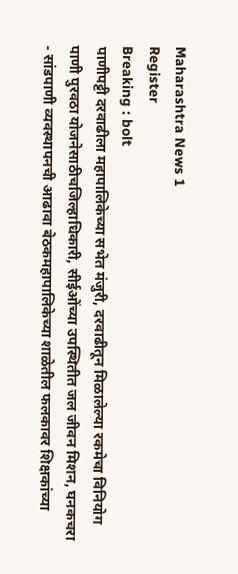Maharashtra News 1
Register
Breaking : bolt
पाणीपट्टी दरवाढीला महापालिकेच्या सभेत मंजुरी, दरवाढीतून मिळालेल्या रकमेचा विनियोग पाणी पुरवठा योजनेसाठीचजिल्हाधिकारी, सीईओंच्या उपस्थितीत जल जीवन मिशन, घनकचरा - सांडपाणी व्यवस्थापनची आढावा बेठकमहापालिकेच्या शाळेतील फलकावर शिक्षकांच्या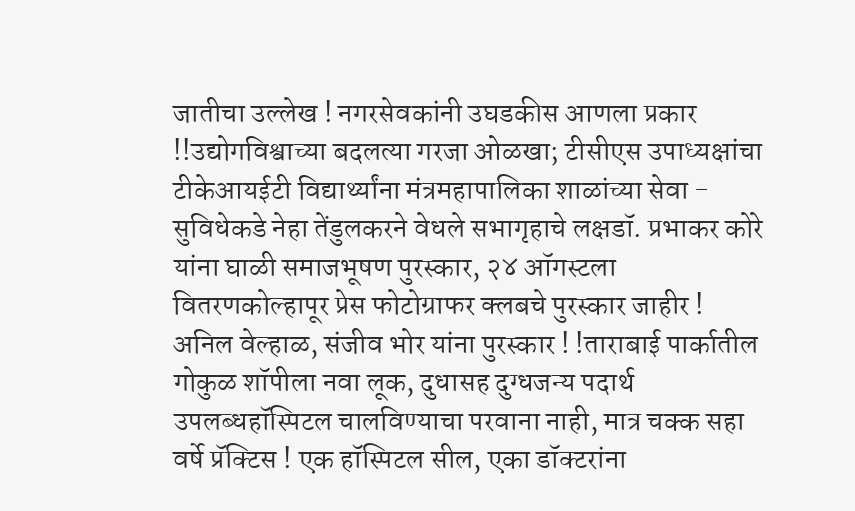जातीचा उल्लेख ! नगरसेवकांनी उघडकीस आणला प्रकार !!उद्योगविश्वाच्या बदलत्या गरजा ओळखा; टीसीएस उपाध्यक्षांचा टीकेआयईटी विद्यार्थ्यांना मंत्रमहापालिका शाळांच्या सेवा - सुविधेकडे नेहा तेंडुलकरने वेधले सभागृहाचे लक्षडॉ. प्रभाकर कोरे यांना घाळी समाजभूषण पुरस्कार, २४ ऑगस्टला वितरणकोल्हापूर प्रेस फोटोग्राफर क्लबचे पुरस्कार जाहीर !  अनिल वेल्हाळ, संजीव भोर यांना पुरस्कार ! !ताराबाई पार्कातील गोकुळ शॉपीला नवा लूक, दुधासह दुग्धजन्य पदार्थ उपलब्धहॉस्पिटल चालविण्याचा परवाना नाही, मात्र चक्क सहा वर्षे प्रॅक्टिस ! एक हॉस्पिटल सील, एका डॉक्टरांना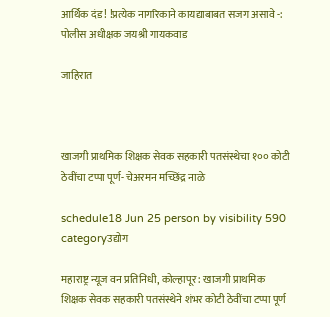आर्थिक दंड ! !प्रत्येक नागरिकाने कायद्याबाबत सजग असावे -: पोलीस अधीक्षक जयश्री गायकवाड

जाहिरात



खाजगी प्राथमिक शिक्षक सेवक सहकारी पतसंस्थेचा १०० कोटी ठेवींचा टप्पा पूर्ण- चेअरमन मच्छिंद्र नाळे

schedule18 Jun 25 person by visibility 590 categoryउद्योग

महाराष्ट्र न्यूज वन प्रतिनिधी, कोल्हापूर : खाजगी प्राथमिक शिक्षक सेवक सहकारी पतसंस्थेने शंभर कोटी ठेवींचा टप्पा पूर्ण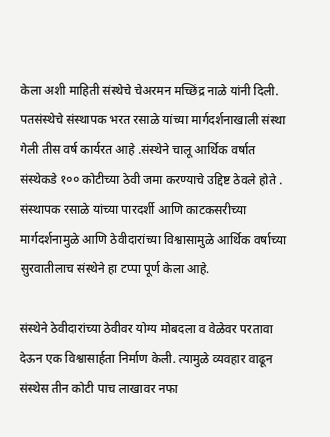केला अशी माहिती संस्थेचे चेअरमन मच्छिंद्र नाळे यांनी दिली. पतसंस्थेचे संस्थापक भरत रसाळे यांच्या मार्गदर्शनाखाली संस्था गेली तीस वर्ष कार्यरत आहे .संस्थेने चालू आर्थिक वर्षात संस्थेकडे १०० कोटीच्या ठेवी जमा करण्याचे उद्दिष्ट ठेवले होते . संस्थापक रसाळे यांच्या पारदर्शी आणि काटकसरीच्या मार्गदर्शनामुळे आणि ठेवीदारांच्या विश्वासामुळे आर्थिक वर्षाच्या सुरवातीलाच संस्थेने हा टप्पा पूर्ण केला आहे.

संस्थेने ठेवीदारांच्या ठेवीवर योग्य मोबदला व वेळेवर परतावा देऊन एक विश्वासार्हता निर्माण केली. त्यामुळे व्यवहार वाढून संस्थेस तीन कोटी पाच लाखावर नफा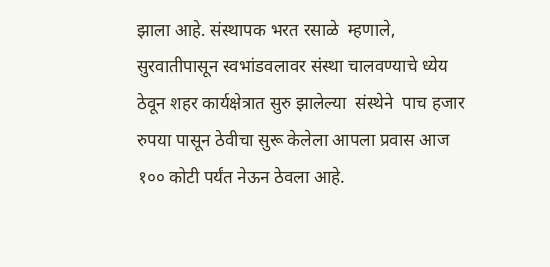झाला आहे. संस्थापक भरत रसाळे  म्हणाले, सुरवातीपासून स्वभांडवलावर संस्था चालवण्याचे ध्येय ठेवून शहर कार्यक्षेत्रात सुरु झालेल्या  संस्थेने  पाच हजार रुपया पासून ठेवीचा सुरू केलेला आपला प्रवास आज १०० कोटी पर्यंत नेऊन ठेवला आहे.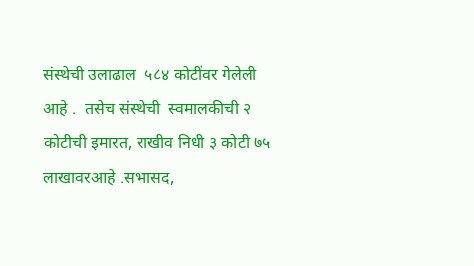संस्थेची उलाढाल  ५८४ कोटींवर गेलेली आहे .  तसेच संस्थेची  स्वमालकीची २ कोटीची इमारत, राखीव निधी ३ कोटी ७५ लाखावरआहे .सभासद,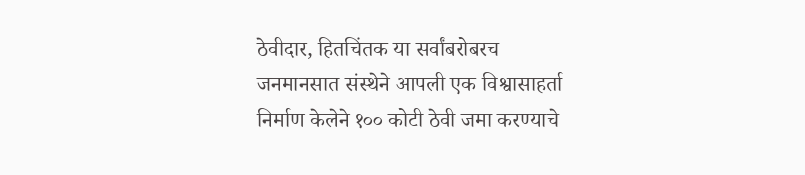ठेवीदार, हितचिंतक या सर्वांबरोबरच जनमानसात संस्थेने आपली एक विश्वासाहर्ता निर्माण केलेने १०० कोटी ठेवी जमा करण्याचे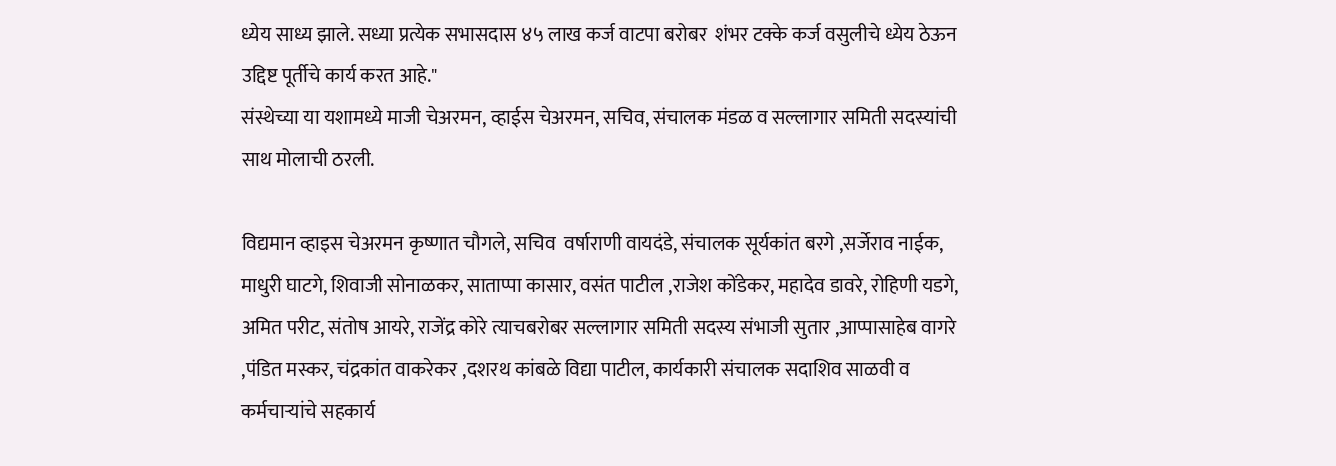ध्येय साध्य झाले. सध्या प्रत्येक सभासदास ४५ लाख कर्ज वाटपा बरोबर  शंभर टक्के कर्ज वसुलीचे ध्येय ठेऊन उद्दिष्ट पूर्तीचे कार्य करत आहे."
संस्थेच्या या यशामध्ये माजी चेअरमन, व्हाईस चेअरमन, सचिव, संचालक मंडळ व सल्लागार समिती सदस्यांची साथ मोलाची ठरली.

विद्यमान व्हाइस चेअरमन कृष्णात चौगले, सचिव  वर्षाराणी वायदंडे, संचालक सूर्यकांत बरगे ,सर्जेराव नाईक,  माधुरी घाटगे, शिवाजी सोनाळकर, साताप्पा कासार, वसंत पाटील ,राजेश कोंडेकर, महादेव डावरे, रोहिणी यडगे, अमित परीट, संतोष आयरे, राजेंद्र कोरे त्याचबरोबर सल्लागार समिती सदस्य संभाजी सुतार ,आप्पासाहेब वागरे ,पंडित मस्कर, चंद्रकांत वाकरेकर ,दशरथ कांबळे विद्या पाटील, कार्यकारी संचालक सदाशिव साळवी व  कर्मचाऱ्यांचे सहकार्य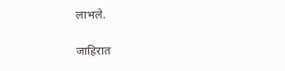लाभले.

जाहिरात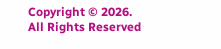Copyright © 2026. All Rights Reserved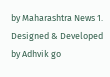by Maharashtra News 1.
Designed & Developed by Adhvik go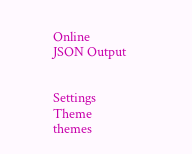Online
JSON Output


Settings
Theme
themes